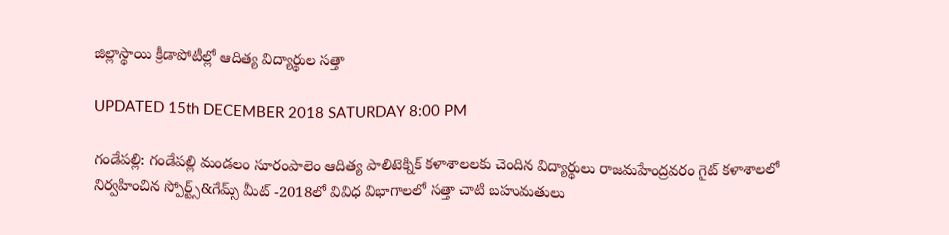జిల్లాస్థాయి క్రీడాపోటీల్లో ఆదిత్య విద్యార్థుల సత్తా

UPDATED 15th DECEMBER 2018 SATURDAY 8:00 PM

గండేపల్లి: గండేపల్లి మండలం సూరంపాలెం ఆదిత్య పాలిటెక్నిక్ కళాశాలలకు చెందిన విద్యార్థులు రాజమహేంద్రవరం గైట్ కళాశాలలో నిర్వహించిన స్పోర్ట్స్&గేమ్స్ మీట్ -2018లో వివిధ విభాగాలలో సత్తా చాటి బహుమతులు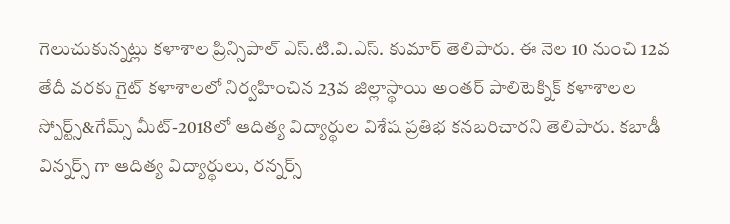గెలుచుకున్నట్లు కళాశాల ప్రిన్సిపాల్ ఎస్.టి.వి.ఎస్. కుమార్ తెలిపారు. ఈ నెల 10 నుంచి 12వ తేదీ వరకు గైట్ కళాశాలలో నిర్వహించిన 23వ జిల్లాస్థాయి అంతర్ పాలిటెక్నిక్ కళాశాలల స్పోర్ట్స్&గేమ్స్ మీట్-2018లో ఆదిత్య విద్యార్థుల విశేష ప్రతిభ కనబరిచారని తెలిపారు. కబాడీ విన్నర్స్ గా ఆదిత్య విద్యార్థులు, రన్నర్స్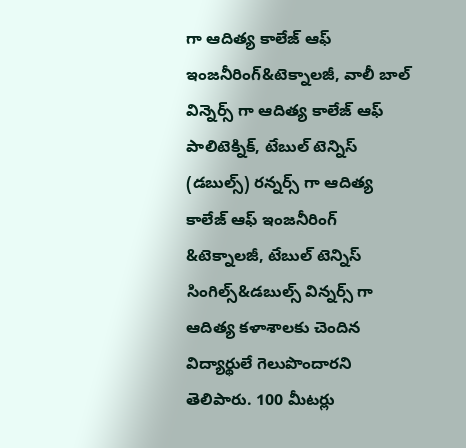గా ఆదిత్య కాలేజ్ ఆఫ్ ఇంజనీరింగ్&టెక్నాలజీ, వాలీ బాల్ విన్నెర్స్ గా ఆదిత్య కాలేజ్ ఆఫ్ పాలిటెక్నిక్, టేబుల్ టెన్నిస్ (డబుల్స్) రన్నర్స్ గా ఆదిత్య కాలేజ్ ఆఫ్ ఇంజనీరింగ్ &టెక్నాలజీ, టేబుల్ టెన్నిస్ సింగిల్స్&డబుల్స్ విన్నర్స్ గా ఆదిత్య కళాశాలకు చెందిన విద్యార్థులే గెలుపొందారని తెలిపారు. 100 మీటర్లు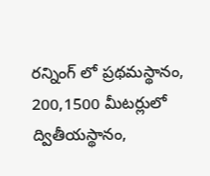రన్నింగ్ లో ప్రథమస్థానం, 200,1500 మీటర్లులో ద్వితీయస్థానం,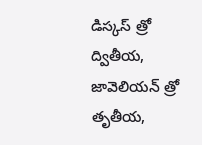డిస్కస్ త్రో ద్వితీయ, జావెలియన్ త్రో తృతీయ,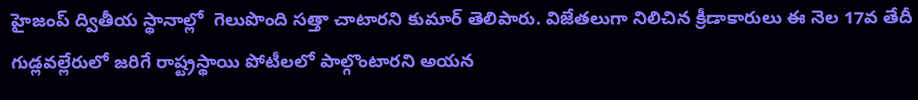హైజంప్ ద్వితీయ స్థానాల్లో  గెలుపొంది సత్తా చాటారని కుమార్ తెలిపారు. విజేతలుగా నిలిచిన క్రీడాకారులు ఈ నెల 17వ తేదీ  గుడ్లవల్లేరులో జరిగే రాష్ట్రస్థాయి పోటీలలో పాల్గొంటారని అయన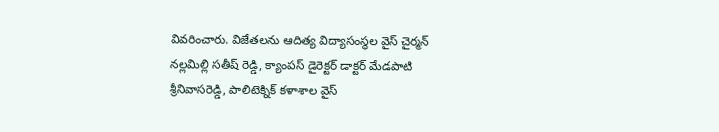వివరించారు. విజేతలను ఆదిత్య విద్యాసంస్థల వైస్ చైర్మన్ నల్లమిల్లి సతీష్ రెడ్డి, క్యాంపస్ డైరెక్టర్ డాక్టర్ మేడపాటి శ్రీనివాసరెడ్డి, పాలిటెక్నిక్ కళాశాల వైస్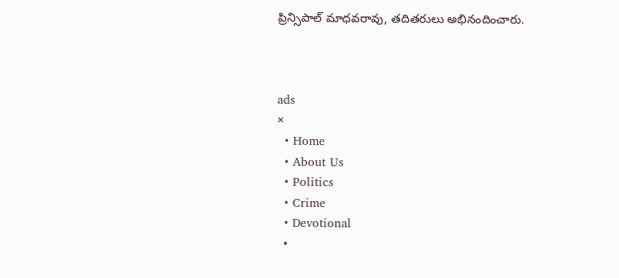ప్రిన్సిపాల్ మాధవరావు, తదితరులు అభినందించారు.



ads
×
  • Home
  • About Us
  • Politics
  • Crime
  • Devotional
  •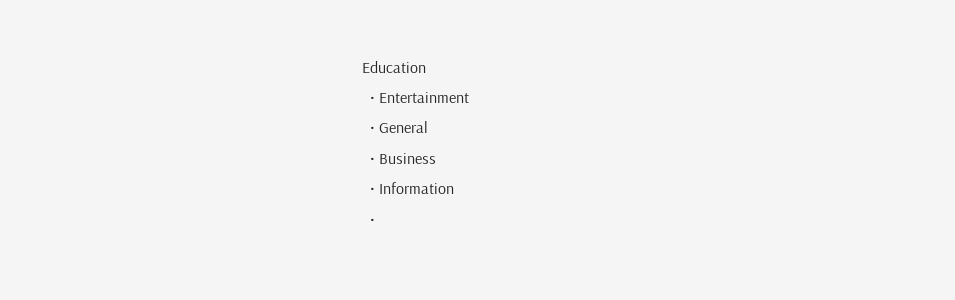Education
  • Entertainment
  • General
  • Business
  • Information
  •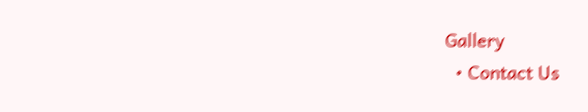Gallery
  • Contact Us